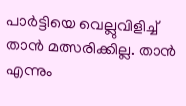പാർട്ടിയെ വെല്ലുവിളിച്ച് താൻ മത്സരിക്കില്ല. താന്‍ എന്നും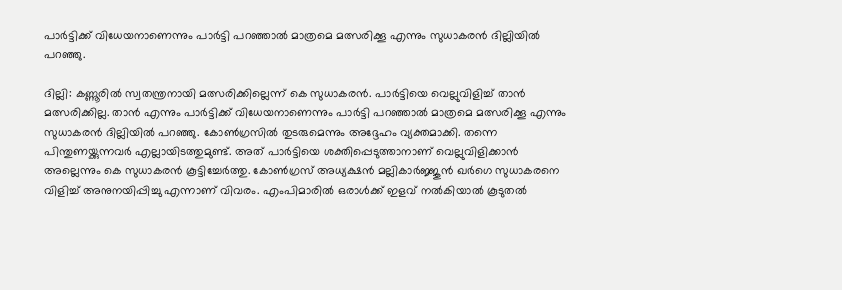പാര്‍ട്ടിക്ക് വിധേയനാണെന്നും പാര്‍ട്ടി പറഞ്ഞാല്‍ മാത്രമെ മത്സരിക്കൂ എന്നും സുധാകരന്‍ ദില്ലിയില്‍ പറഞ്ഞു.

ദില്ലി: കണ്ണൂരില്‍ സ്വതന്ത്രനായി മത്സരിക്കില്ലെന്ന് കെ സുധാകരൻ. പാർട്ടിയെ വെല്ലുവിളിച്ച് താൻ മത്സരിക്കില്ല. താന്‍ എന്നും പാര്‍ട്ടിക്ക് വിധേയനാണെന്നും പാര്‍ട്ടി പറഞ്ഞാല്‍ മാത്രമെ മത്സരിക്കൂ എന്നും സുധാകരന്‍ ദില്ലിയില്‍ പറഞ്ഞു. കോണ്‍ഗ്രസില്‍ തുടരുമെന്നും അദ്ദേഹം വ്യക്തമാക്കി. തന്നെ പിന്തുണയ്ക്കുന്നവർ എല്ലായിടത്തുമുണ്ട്. അത് പാർട്ടിയെ ശക്തിപ്പെടുത്താനാണ് വെല്ലുവിളിക്കാൻ അല്ലെന്നും കെ സുധാകരൻ കൂട്ടിച്ചേര്‍ത്തു. കോണ്‍ഗ്രസ് അധ്യക്ഷന്‍ മല്ലികാര്‍ജ്ജുന്‍ ഖര്‍ഗെ സുധാകരനെ വിളിച്ച് അനുനയിപ്പിച്ചു എന്നാണ് വിവരം. എംപിമാരിൽ ഒരാൾക്ക് ഇളവ് നല്‍കിയാൽ കൂടുതൽ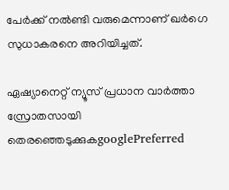പേർക്ക് നല്‍ണ്ടി വരുമെന്നാണ് ഖർഗെ സുധാകരനെ അറിയിച്ചത്.

ഏഷ്യാനെറ്റ് ന്യൂസ് പ്രധാന വാർത്താ സ്രോതസായി തെരഞ്ഞെടുക്കുകgooglePreferred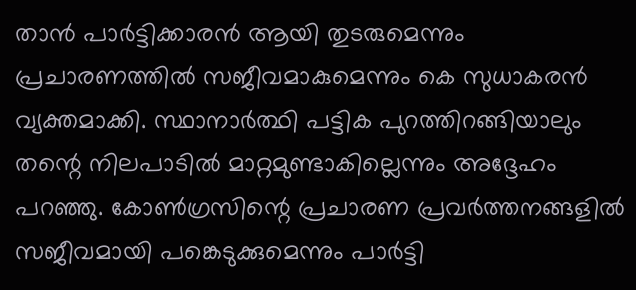താൻ പാർട്ടിക്കാരൻ ആയി തുടരുമെന്നും പ്രചാരണത്തിൽ സജീവമാകുമെന്നും കെ സുധാകരൻ വ്യക്തമാക്കി. സ്ഥാനാർത്ഥി പട്ടിക പുറത്തിറങ്ങിയാലും തന്റെ നിലപാടിൽ മാറ്റമുണ്ടാകില്ലെന്നും അദ്ദേഹം പറഞ്ഞു. കോൺഗ്രസിന്റെ പ്രചാരണ പ്രവർത്തനങ്ങളിൽ സജീവമായി പങ്കെടുക്കുമെന്നും പാർട്ടി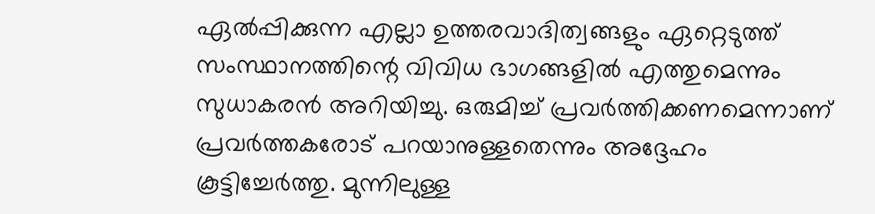ഏൽപ്പിക്കുന്ന എല്ലാ ഉത്തരവാദിത്വങ്ങളും ഏറ്റെടുത്ത് സംസ്ഥാനത്തിന്റെ വിവിധ ഭാഗങ്ങളിൽ എത്തുമെന്നും സുധാകരൻ അറിയിച്ചു. ഒരുമിച്ച് പ്രവർത്തിക്കണമെന്നാണ് പ്രവർത്തകരോട് പറയാനുള്ളതെന്നും അദ്ദേഹം കൂട്ടിച്ചേര്‍ത്തു. മുന്നിലുള്ള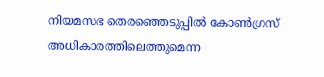നിയമസഭ തെരഞ്ഞെടുപ്പിൽ കോൺഗ്രസ് അധികാരത്തിലെത്തുമെന്ന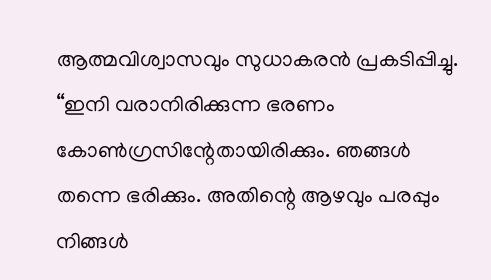ആത്മവിശ്വാസവും സുധാകരൻ പ്രകടിപ്പിച്ചു. “ഇനി വരാനിരിക്കുന്ന ഭരണം കോൺഗ്രസിന്റേതായിരിക്കും. ഞങ്ങൾ തന്നെ ഭരിക്കും. അതിന്റെ ആഴവും പരപ്പും നിങ്ങൾ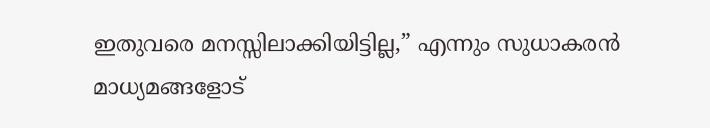ഇതുവരെ മനസ്സിലാക്കിയിട്ടില്ല,” എന്നും സുധാകരൻ മാധ്യമങ്ങളോട്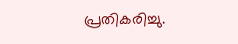പ്രതികരിച്ചു.